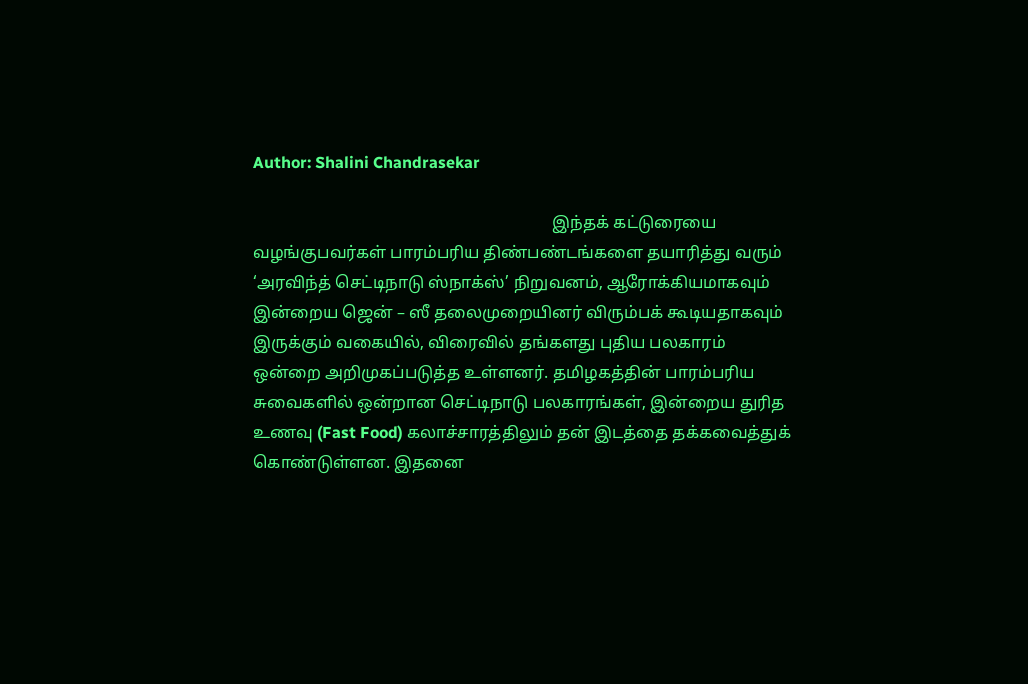Author: Shalini Chandrasekar

                                                                        இந்தக் கட்டுரையை வழங்குபவர்கள் பாரம்பரிய திண்பண்டங்களை தயாரித்து வரும் ‘அரவிந்த் செட்டிநாடு ஸ்நாக்ஸ்’ நிறுவனம், ஆரோக்கியமாகவும் இன்றைய ஜென் – ஸீ தலைமுறையினர் விரும்பக் கூடியதாகவும் இருக்கும் வகையில், விரைவில் தங்களது புதிய பலகாரம் ஒன்றை அறிமுகப்படுத்த உள்ளனர். தமிழகத்தின் பாரம்பரிய சுவைகளில் ஒன்றான செட்டிநாடு பலகாரங்கள், இன்றைய துரித உணவு (Fast Food) கலாச்சாரத்திலும் தன் இடத்தை தக்கவைத்துக் கொண்டுள்ளன. இதனை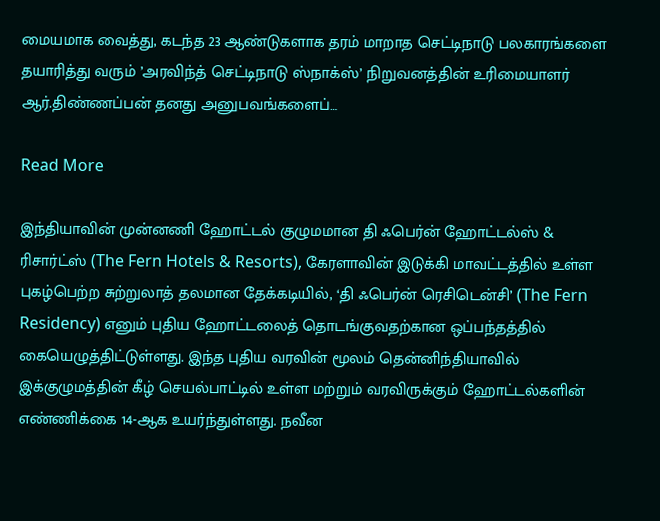மையமாக வைத்து, கடந்த 23 ஆண்டுகளாக தரம் மாறாத செட்டிநாடு பலகாரங்களை தயாரித்து வரும் ’அரவிந்த் செட்டிநாடு ஸ்நாக்ஸ்’ நிறுவனத்தின் உரிமையாளர் ஆர்.திண்ணப்பன் தனது அனுபவங்களைப்…

Read More

இந்தியாவின் முன்னணி ஹோட்டல் குழுமமான தி ஃபெர்ன் ஹோட்டல்ஸ் & ரிசார்ட்ஸ் (The Fern Hotels & Resorts), கேரளாவின் இடுக்கி மாவட்டத்தில் உள்ள புகழ்பெற்ற சுற்றுலாத் தலமான தேக்கடியில், ‘தி ஃபெர்ன் ரெசிடென்சி’ (The Fern Residency) எனும் புதிய ஹோட்டலைத் தொடங்குவதற்கான ஒப்பந்தத்தில் கையெழுத்திட்டுள்ளது. இந்த புதிய வரவின் மூலம் தென்னிந்தியாவில் இக்குழுமத்தின் கீழ் செயல்பாட்டில் உள்ள மற்றும் வரவிருக்கும் ஹோட்டல்களின் எண்ணிக்கை 14-ஆக உயர்ந்துள்ளது. நவீன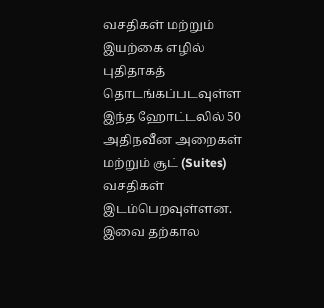வசதிகள் மற்றும் இயற்கை எழில் புதிதாகத் தொடங்கப்படவுள்ள இந்த ஹோட்டலில் 50 அதிநவீன அறைகள் மற்றும் சூட் (Suites) வசதிகள் இடம்பெறவுள்ளன. இவை தற்கால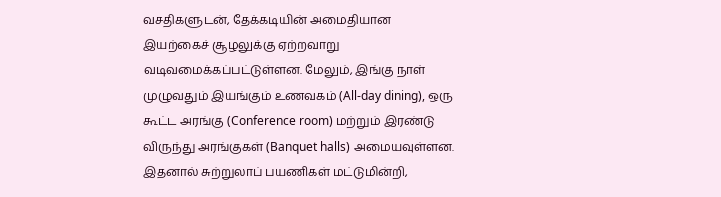வசதிகளுடன், தேக்கடியின் அமைதியான இயற்கைச் சூழலுக்கு ஏற்றவாறு வடிவமைக்கப்பட்டுள்ளன. மேலும், இங்கு நாள் முழுவதும் இயங்கும் உணவகம் (All-day dining), ஒரு கூட்ட அரங்கு (Conference room) மற்றும் இரண்டு விருந்து அரங்குகள் (Banquet halls) அமையவுள்ளன. இதனால் சுற்றுலாப் பயணிகள் மட்டுமின்றி,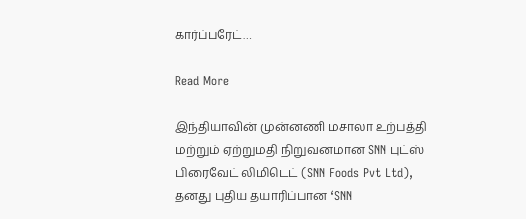கார்ப்பரேட்…

Read More

இந்தியாவின் முன்னணி மசாலா உற்பத்தி மற்றும் ஏற்றுமதி நிறுவனமான SNN புட்ஸ் பிரைவேட் லிமிடெட் (SNN Foods Pvt Ltd), தனது புதிய தயாரிப்பான ‘SNN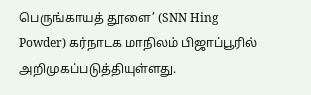பெருங்காயத் தூளை’ (SNN Hing Powder) கர்நாடக மாநிலம் பிஜாப்பூரில் அறிமுகப்படுத்தியுள்ளது.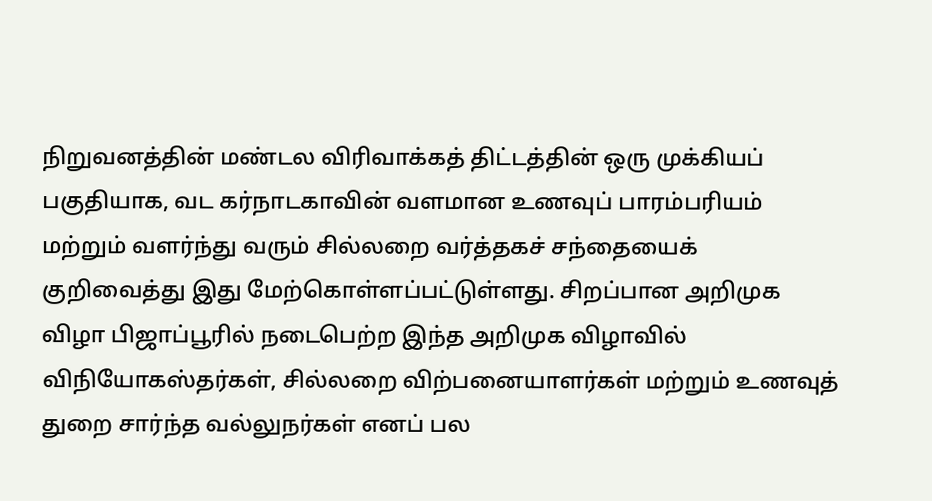நிறுவனத்தின் மண்டல விரிவாக்கத் திட்டத்தின் ஒரு முக்கியப் பகுதியாக, வட கர்நாடகாவின் வளமான உணவுப் பாரம்பரியம் மற்றும் வளர்ந்து வரும் சில்லறை வர்த்தகச் சந்தையைக் குறிவைத்து இது மேற்கொள்ளப்பட்டுள்ளது. சிறப்பான அறிமுக விழா பிஜாப்பூரில் நடைபெற்ற இந்த அறிமுக விழாவில் விநியோகஸ்தர்கள், சில்லறை விற்பனையாளர்கள் மற்றும் உணவுத் துறை சார்ந்த வல்லுநர்கள் எனப் பல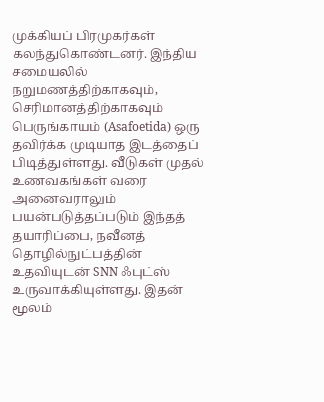முக்கியப் பிரமுகர்கள் கலந்துகொண்டனர். இந்திய சமையலில் நறுமணத்திற்காகவும், செரிமானத்திற்காகவும் பெருங்காயம் (Asafoetida) ஒரு தவிர்க்க முடியாத இடத்தைப் பிடித்துள்ளது. வீடுகள் முதல் உணவகங்கள் வரை அனைவராலும் பயன்படுத்தப்படும் இந்தத் தயாரிப்பை, நவீனத் தொழில்நுட்பத்தின் உதவியுடன் SNN ஃபுட்ஸ் உருவாக்கியுள்ளது. இதன் மூலம்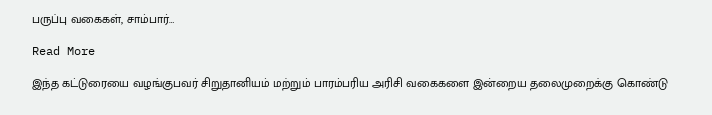பருப்பு வகைகள், சாம்பார்…

Read More

இந்த கட்டுரையை வழங்குபவர் சிறுதானியம் மற்றும் பாரம்பரிய அரிசி வகைகளை இன்றைய தலைமுறைக்கு கொண்டு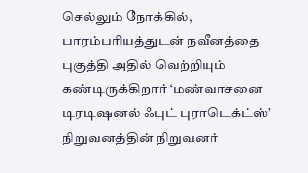செல்லும் நோக்கில், பாரம்பரியத்துடன் நவீனத்தை புகுத்தி அதில் வெற்றியும் கண்டிருக்கிறார் ‘மண்வாசனை டிரடிஷனல் ஃபுட் புராடெக்ட்ஸ்’ நிறுவனத்தின் நிறுவனர்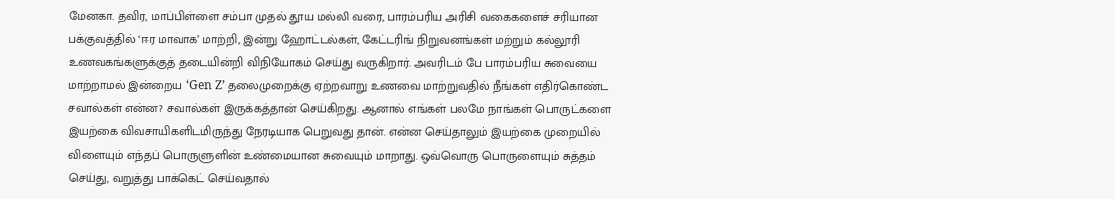மேனகா. தவிர, மாப்பிள்ளை சம்பா முதல் தூய மல்லி வரை, பாரம்பரிய அரிசி வகைகளைச் சரியான பக்குவத்தில் ‘ஈர மாவாக’ மாற்றி, இன்று ஹோட்டல்கள், கேட்டரிங் நிறுவனங்கள் மற்றும் கல்லூரி உணவகங்களுக்குத் தடையின்றி விநியோகம் செய்து வருகிறார். அவரிடம் பே பாரம்பரிய சுவையை மாற்றாமல் இன்றைய ‘Gen Z’ தலைமுறைக்கு ஏற்றவாறு உணவை மாற்றுவதில் நீங்கள் எதிர்கொண்ட சவால்கள் என்ன? சவால்கள் இருக்கத்தான் செய்கிறது. ஆனால் எங்கள் பலமே நாங்கள் பொருட்களை இயற்கை விவசாயிகளிடமிருந்து நேரடியாக பெறுவது தான். என்ன செய்தாலும் இயற்கை முறையில் விளையும் எந்தப் பொருளுளின் உண்மையான சுவையும் மாறாது. ஒவ்வொரு பொருளையும் சுத்தம் செய்து, வறுத்து பாக்கெட் செய்வதால்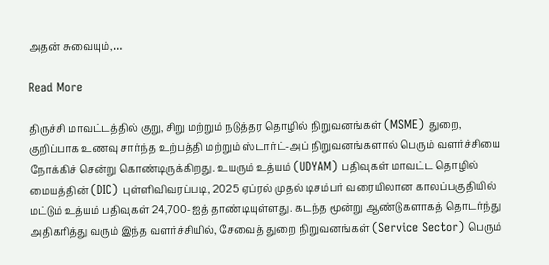அதன் சுவையும்,…

Read More

திருச்சி மாவட்டத்தில் குறு, சிறு மற்றும் நடுத்தர தொழில் நிறுவனங்கள் (MSME) துறை, குறிப்பாக உணவு சார்ந்த உற்பத்தி மற்றும் ஸ்டார்ட்-அப் நிறுவனங்களால் பெரும் வளர்ச்சியை நோக்கிச் சென்று கொண்டிருக்கிறது. உயரும் உத்யம் (UDYAM) பதிவுகள் மாவட்ட தொழில் மையத்தின் (DIC) புள்ளிவிவரப்படி, 2025 ஏப்ரல் முதல் டிசம்பர் வரையிலான காலப்பகுதியில் மட்டும் உத்யம் பதிவுகள் 24,700-ஐத் தாண்டியுள்ளது. கடந்த மூன்று ஆண்டுகளாகத் தொடர்ந்து அதிகரித்து வரும் இந்த வளர்ச்சியில், சேவைத் துறை நிறுவனங்கள் (Service Sector) பெரும்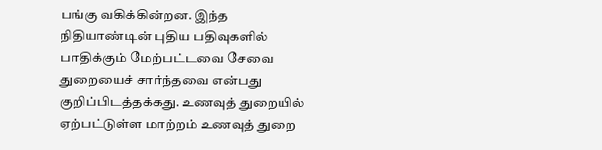பங்கு வகிக்கின்றன. இந்த நிதியாண்டின் புதிய பதிவுகளில் பாதிக்கும் மேற்பட்டவை சேவை துறையைச் சார்ந்தவை என்பது குறிப்பிடத்தக்கது. உணவுத் துறையில் ஏற்பட்டுள்ள மாற்றம் உணவுத் துறை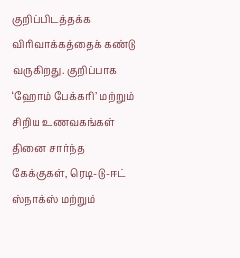குறிப்பிடத்தக்க விரிவாக்கத்தைக் கண்டு வருகிறது. குறிப்பாக ‘ஹோம் பேக்கரி’ மற்றும் சிறிய உணவகங்கள் தினை சார்ந்த கேக்குகள், ரெடி-டு-ஈட் ஸ்நாக்ஸ் மற்றும்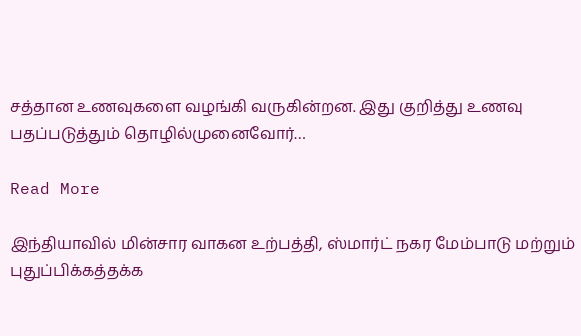சத்தான உணவுகளை வழங்கி வருகின்றன. இது குறித்து உணவு பதப்படுத்தும் தொழில்முனைவோர்…

Read More

இந்தியாவில் மின்சார வாகன உற்பத்தி, ஸ்மார்ட் நகர மேம்பாடு மற்றும் புதுப்பிக்கத்தக்க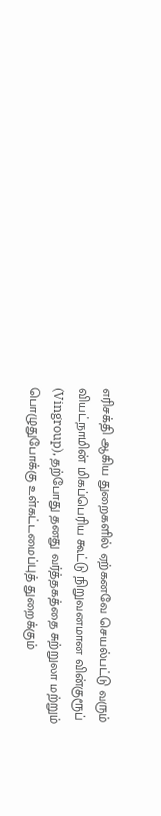எரிசக்தி ஆகிய துறைகளில் ஏற்கனவே செயல்பட்டு வரும் வியட்நாமின் மிகப்பெரிய கூட்டு நிறுவனமான வின்குரூப் (Vingroup), தற்போது தனது வர்த்தகத்தை சுற்றுலா மற்றும் பொழுதுபோக்கு உள்கட்டமைப்புத் துறைக்கும்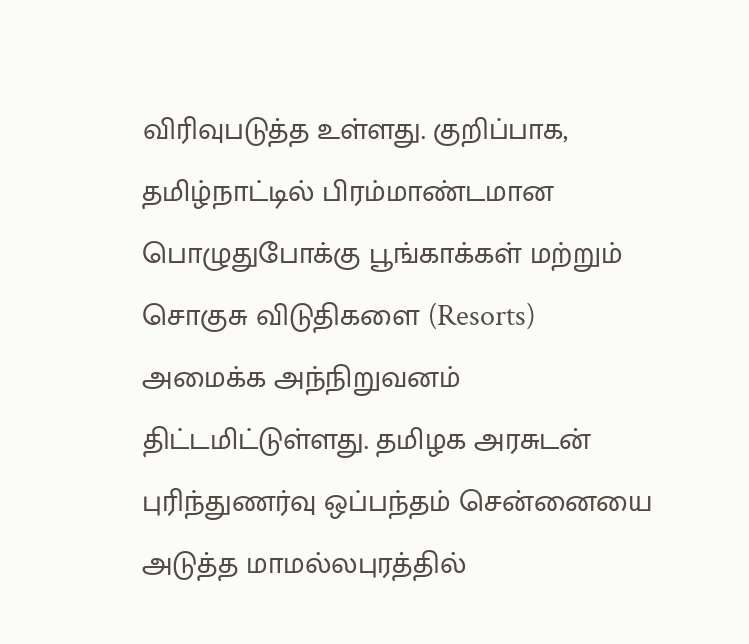விரிவுபடுத்த உள்ளது. குறிப்பாக, தமிழ்நாட்டில் பிரம்மாண்டமான பொழுதுபோக்கு பூங்காக்கள் மற்றும் சொகுசு விடுதிகளை (Resorts) அமைக்க அந்நிறுவனம் திட்டமிட்டுள்ளது. தமிழக அரசுடன் புரிந்துணர்வு ஒப்பந்தம் சென்னையை அடுத்த மாமல்லபுரத்தில்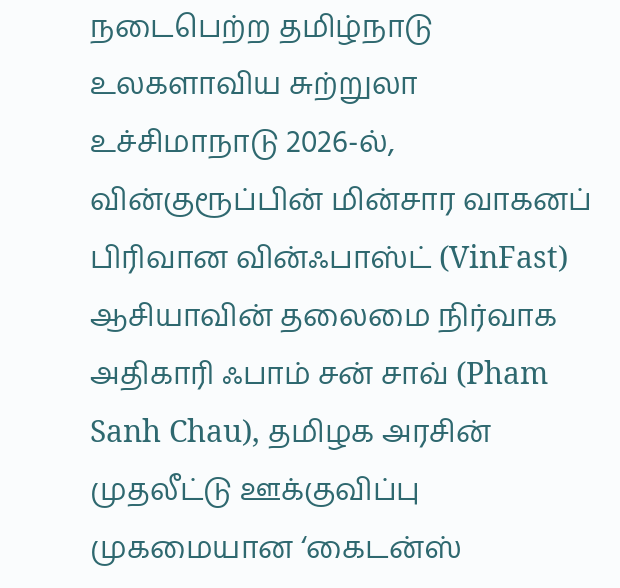நடைபெற்ற தமிழ்நாடு உலகளாவிய சுற்றுலா உச்சிமாநாடு 2026-ல், வின்குரூப்பின் மின்சார வாகனப் பிரிவான வின்ஃபாஸ்ட் (VinFast) ஆசியாவின் தலைமை நிர்வாக அதிகாரி ஃபாம் சன் சாவ் (Pham Sanh Chau), தமிழக அரசின் முதலீட்டு ஊக்குவிப்பு முகமையான ‘கைடன்ஸ்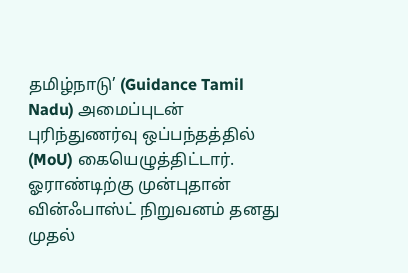தமிழ்நாடு’ (Guidance Tamil Nadu) அமைப்புடன் புரிந்துணர்வு ஒப்பந்தத்தில் (MoU) கையெழுத்திட்டார். ஓராண்டிற்கு முன்புதான் வின்ஃபாஸ்ட் நிறுவனம் தனது முதல்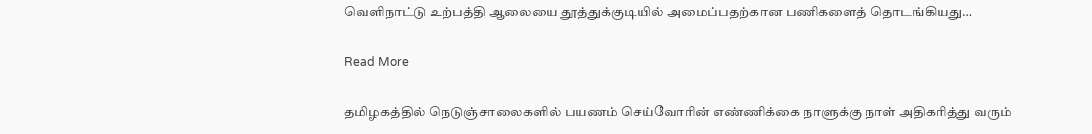வெளிநாட்டு உற்பத்தி ஆலையை தூத்துக்குடியில் அமைப்பதற்கான பணிகளைத் தொடங்கியது…

Read More

தமிழகத்தில் நெடுஞ்சாலைகளில் பயணம் செய்வோரின் எண்ணிக்கை நாளுக்கு நாள் அதிகரித்து வரும்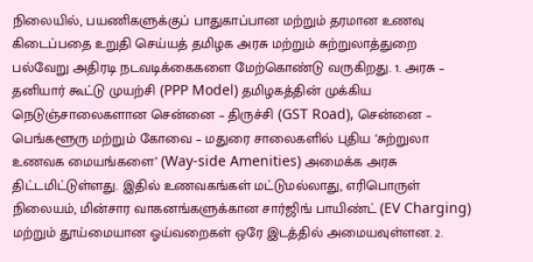நிலையில், பயணிகளுக்குப் பாதுகாப்பான மற்றும் தரமான உணவு கிடைப்பதை உறுதி செய்யத் தமிழக அரசு மற்றும் சுற்றுலாத்துறை பல்வேறு அதிரடி நடவடிக்கைகளை மேற்கொண்டு வருகிறது. 1. அரசு – தனியார் கூட்டு முயற்சி (PPP Model) தமிழகத்தின் முக்கிய நெடுஞ்சாலைகளான சென்னை – திருச்சி (GST Road), சென்னை – பெங்களூரு மற்றும் கோவை – மதுரை சாலைகளில் புதிய ‘சுற்றுலா உணவக மையங்களை’ (Way-side Amenities) அமைக்க அரசு திட்டமிட்டுள்ளது. இதில் உணவகங்கள் மட்டுமல்லாது, எரிபொருள் நிலையம், மின்சார வாகனங்களுக்கான சார்ஜிங் பாயிண்ட் (EV Charging) மற்றும் தூய்மையான ஓய்வறைகள் ஒரே இடத்தில் அமையவுள்ளன. 2.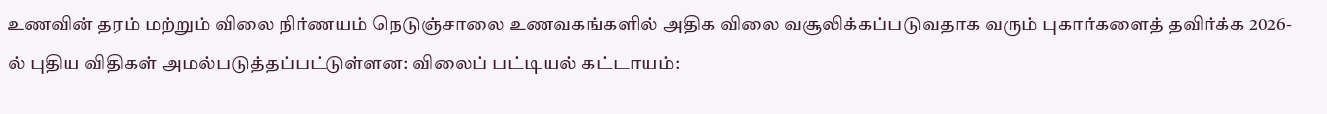உணவின் தரம் மற்றும் விலை நிர்ணயம் நெடுஞ்சாலை உணவகங்களில் அதிக விலை வசூலிக்கப்படுவதாக வரும் புகார்களைத் தவிர்க்க 2026-ல் புதிய விதிகள் அமல்படுத்தப்பட்டுள்ளன: விலைப் பட்டியல் கட்டாயம்: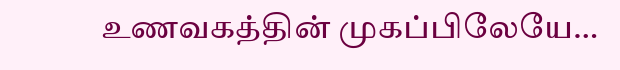உணவகத்தின் முகப்பிலேயே…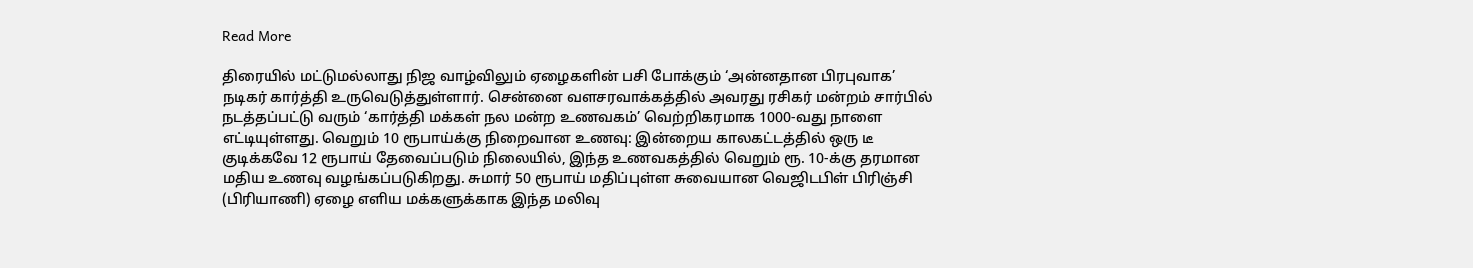Read More

திரையில் மட்டுமல்லாது நிஜ வாழ்விலும் ஏழைகளின் பசி போக்கும் ‘அன்னதான பிரபுவாக’ நடிகர் கார்த்தி உருவெடுத்துள்ளார். சென்னை வளசரவாக்கத்தில் அவரது ரசிகர் மன்றம் சார்பில் நடத்தப்பட்டு வரும் ‘கார்த்தி மக்கள் நல மன்ற உணவகம்’ வெற்றிகரமாக 1000-வது நாளை எட்டியுள்ளது. வெறும் 10 ரூபாய்க்கு நிறைவான உணவு: இன்றைய காலகட்டத்தில் ஒரு டீ குடிக்கவே 12 ரூபாய் தேவைப்படும் நிலையில், இந்த உணவகத்தில் வெறும் ரூ. 10-க்கு தரமான மதிய உணவு வழங்கப்படுகிறது. சுமார் 50 ரூபாய் மதிப்புள்ள சுவையான வெஜிடபிள் பிரிஞ்சி (பிரியாணி) ஏழை எளிய மக்களுக்காக இந்த மலிவு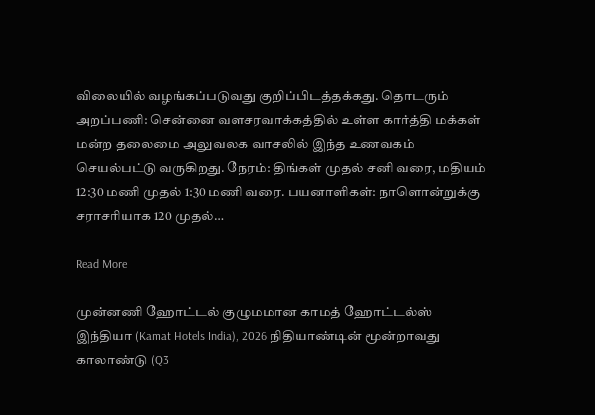விலையில் வழங்கப்படுவது குறிப்பிடத்தக்கது. தொடரும் அறப்பணி: சென்னை வளசரவாக்கத்தில் உள்ள கார்த்தி மக்கள் மன்ற தலைமை அலுவலக வாசலில் இந்த உணவகம் செயல்பட்டு வருகிறது. நேரம்: திங்கள் முதல் சனி வரை, மதியம் 12:30 மணி முதல் 1:30 மணி வரை. பயனாளிகள்: நாளொன்றுக்கு சராசரியாக 120 முதல்…

Read More

முன்னணி ஹோட்டல் குழுமமான காமத் ஹோட்டல்ஸ் இந்தியா (Kamat Hotels India), 2026 நிதியாண்டின் மூன்றாவது காலாண்டு (Q3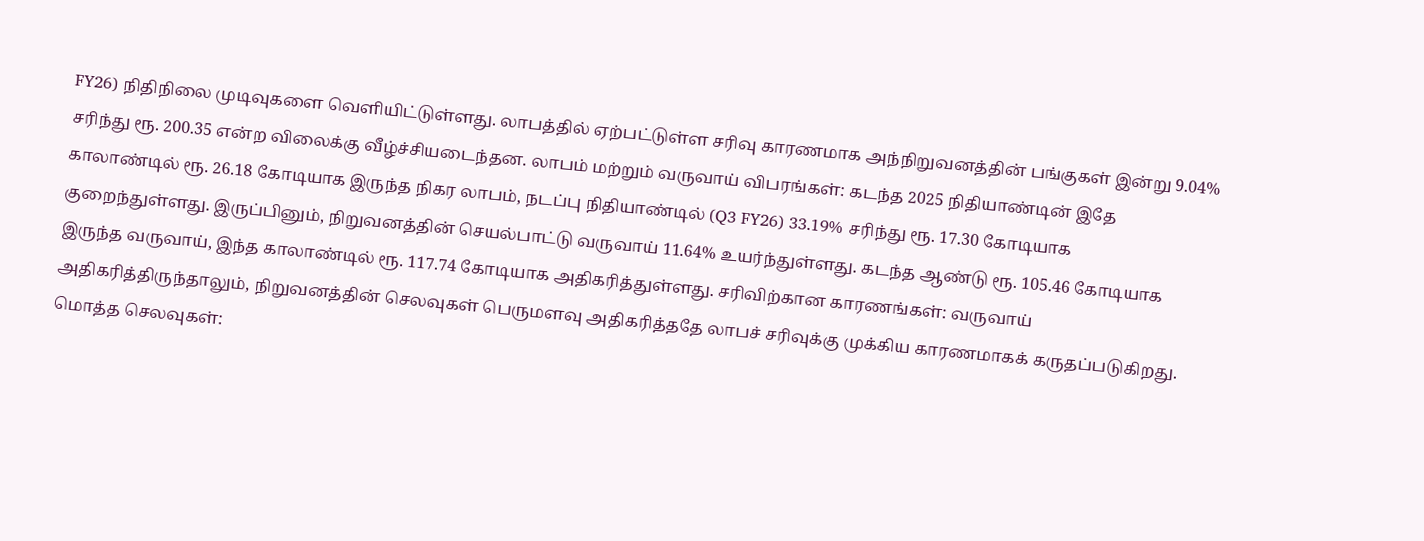FY26) நிதிநிலை முடிவுகளை வெளியிட்டுள்ளது. லாபத்தில் ஏற்பட்டுள்ள சரிவு காரணமாக அந்நிறுவனத்தின் பங்குகள் இன்று 9.04% சரிந்து ரூ. 200.35 என்ற விலைக்கு வீழ்ச்சியடைந்தன. லாபம் மற்றும் வருவாய் விபரங்கள்: கடந்த 2025 நிதியாண்டின் இதே காலாண்டில் ரூ. 26.18 கோடியாக இருந்த நிகர லாபம், நடப்பு நிதியாண்டில் (Q3 FY26) 33.19% சரிந்து ரூ. 17.30 கோடியாக குறைந்துள்ளது. இருப்பினும், நிறுவனத்தின் செயல்பாட்டு வருவாய் 11.64% உயர்ந்துள்ளது. கடந்த ஆண்டு ரூ. 105.46 கோடியாக இருந்த வருவாய், இந்த காலாண்டில் ரூ. 117.74 கோடியாக அதிகரித்துள்ளது. சரிவிற்கான காரணங்கள்: வருவாய் அதிகரித்திருந்தாலும், நிறுவனத்தின் செலவுகள் பெருமளவு அதிகரித்ததே லாபச் சரிவுக்கு முக்கிய காரணமாகக் கருதப்படுகிறது. மொத்த செலவுகள்: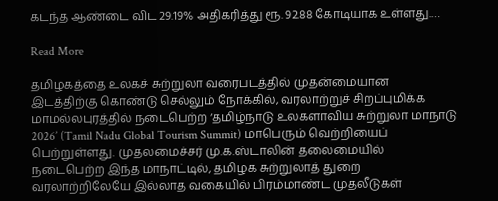கடந்த ஆண்டை விட 29.19% அதிகரித்து ரூ. 92.88 கோடியாக உள்ளது.…

Read More

தமிழகத்தை உலகச் சுற்றுலா வரைபடத்தில் முதன்மையான இடத்திற்கு கொண்டு செல்லும் நோக்கில், வரலாற்றுச் சிறப்புமிக்க மாமல்லபுரத்தில் நடைபெற்ற ‘தமிழ்நாடு உலகளாவிய சுற்றுலா மாநாடு 2026’ (Tamil Nadu Global Tourism Summit) மாபெரும் வெற்றியைப் பெற்றுள்ளது. முதலமைச்சர் மு.க.ஸ்டாலின் தலைமையில் நடைபெற்ற இந்த மாநாட்டில், தமிழக சுற்றுலாத் துறை வரலாற்றிலேயே இல்லாத வகையில் பிரம்மாண்ட முதலீடுகள்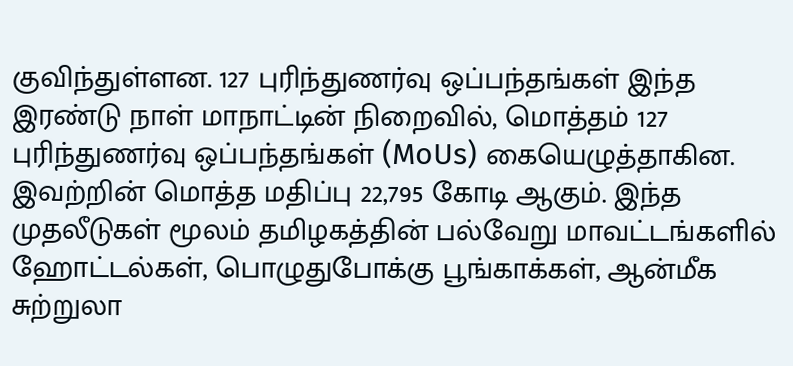குவிந்துள்ளன. 127 புரிந்துணர்வு ஒப்பந்தங்கள் இந்த இரண்டு நாள் மாநாட்டின் நிறைவில், மொத்தம் 127 புரிந்துணர்வு ஒப்பந்தங்கள் (MoUs) கையெழுத்தாகின. இவற்றின் மொத்த மதிப்பு 22,795 கோடி ஆகும். இந்த முதலீடுகள் மூலம் தமிழகத்தின் பல்வேறு மாவட்டங்களில் ஹோட்டல்கள், பொழுதுபோக்கு பூங்காக்கள், ஆன்மீக சுற்றுலா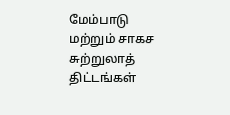மேம்பாடு மற்றும் சாகச சுற்றுலாத் திட்டங்கள்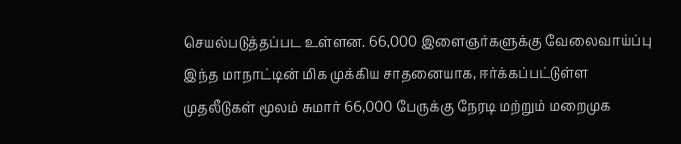செயல்படுத்தப்பட உள்ளன. 66,000 இளைஞர்களுக்கு வேலைவாய்ப்பு இந்த மாநாட்டின் மிக முக்கிய சாதனையாக, ஈர்க்கப்பட்டுள்ள முதலீடுகள் மூலம் சுமார் 66,000 பேருக்கு நேரடி மற்றும் மறைமுக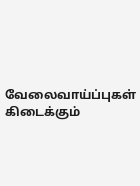வேலைவாய்ப்புகள் கிடைக்கும்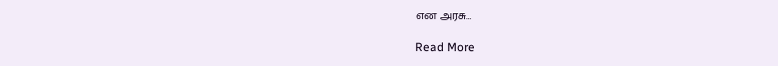என அரசு…

Read More